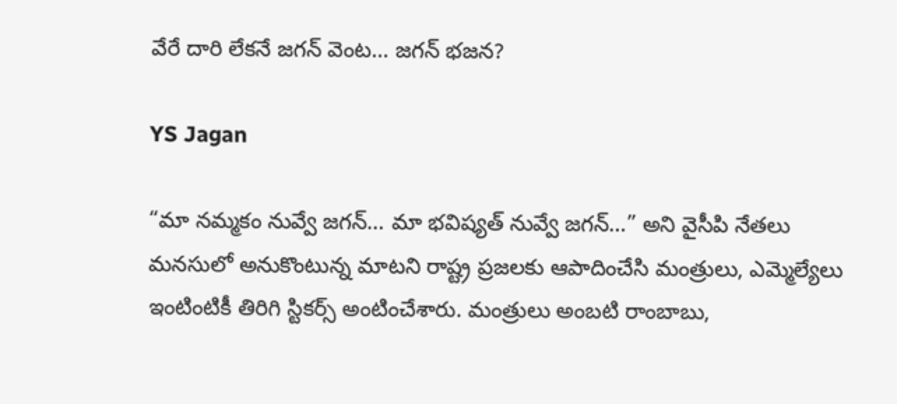వేరే దారి లేకనే జగన్‌ వెంట… జగన్‌ భజన?

YS Jagan

“మా నమ్మకం నువ్వే జగన్‌… మా భవిష్యత్‌ నువ్వే జగన్‌…” అని వైసీపి నేతలు మనసులో అనుకొంటున్న మాటని రాష్ట్ర ప్రజలకు ఆపాదించేసి మంత్రులు, ఎమ్మెల్యేలు ఇంటింటికీ తిరిగి స్టికర్స్ అంటించేశారు. మంత్రులు అంబటి రాంబాబు,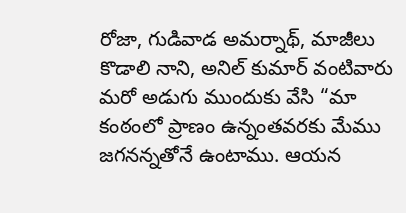రోజా, గుడివాడ అమర్నాథ్, మాజీలు కొడాలి నాని, అనిల్ కుమార్‌ వంటివారు మరో అడుగు ముందుకు వేసి “మా కంఠంలో ప్రాణం ఉన్నంతవరకు మేము జగనన్నతోనే ఉంటాము. ఆయన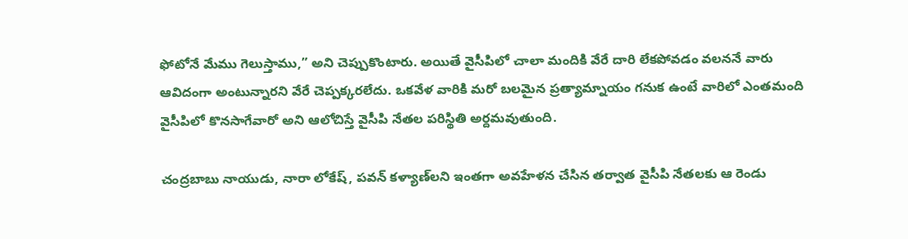ఫోటోనే మేము గెలుస్తాము,” అని చెప్పుకొంటారు. అయితే వైసీపిలో చాలా మందికి వేరే దారి లేకపోవడం వలననే వారు ఆవిదంగా అంటున్నారని వేరే చెప్పక్కరలేదు. ఒకవేళ వారికి మరో బలమైన ప్రత్యామ్నాయం గనుక ఉంటే వారిలో ఎంతమంది వైసీపిలో కొనసాగేవారో అని ఆలోచిస్తే వైసీపి నేతల పరిస్థితి అర్దమవుతుంది.

చంద్రబాబు నాయుడు, నారా లోకేష్‌, పవన్‌ కళ్యాణ్‌లని ఇంతగా అవహేళన చేసిన తర్వాత వైసీపి నేతలకు ఆ రెండు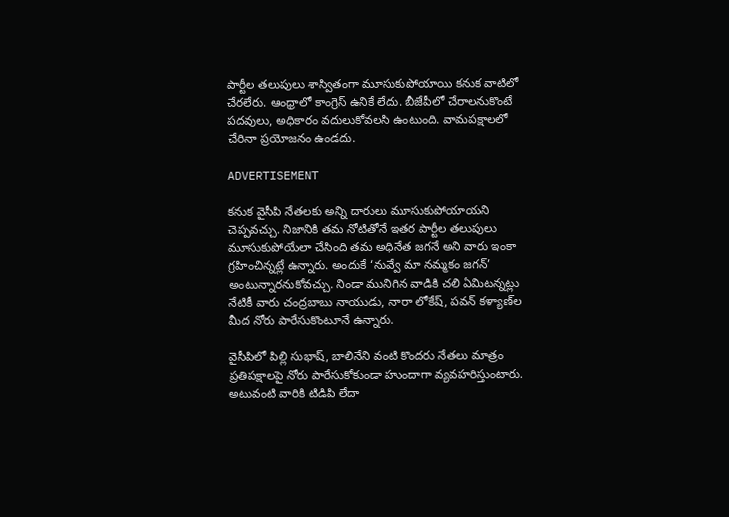పార్టీల తలుపులు శాస్వితంగా మూసుకుపోయాయి కనుక వాటిలో చేరలేరు. ఆంధ్రాలో కాంగ్రెస్‌ ఉనికే లేదు. బీజేపీలో చేరాలనుకొంటే పదవులు, అధికారం వదులుకోవలసి ఉంటుంది. వామపక్షాలలో చేరినా ప్రయోజనం ఉండదు.

ADVERTISEMENT

కనుక వైసీపి నేతలకు అన్ని దారులు మూసుకుపోయాయని చెప్పవచ్చు. నిజానికి తమ నోటితోనే ఇతర పార్టీల తలుపులు మూసుకుపోయేలా చేసింది తమ అధినేత జగనే అని వారు ఇంకా గ్రహించిన్నట్లే ఉన్నారు. అందుకే ‘నువ్వే మా నమ్మకం జగన్‌’ అంటున్నారనుకోవచ్చు. నిండా మునిగిన వాడికి చలి ఏమిటన్నట్లు నేటికీ వారు చంద్రబాబు నాయుడు, నారా లోకేష్‌, పవన్‌ కళ్యాణ్‌ల మీద నోరు పారేసుకొంటూనే ఉన్నారు.

వైసీపిలో పిల్లి సుభాష్, బాలినేని వంటి కొందరు నేతలు మాత్రం ప్రతిపక్షాలపై నోరు పారేసుకోకుండా హుందాగా వ్యవహరిస్తుంటారు. అటువంటి వారికి టిడిపి లేదా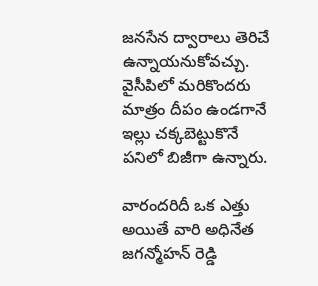జనసేన ద్వారాలు తెరిచే ఉన్నాయనుకోవచ్చు. వైసీపిలో మరికొందరు మాత్రం దీపం ఉండగానే ఇల్లు చక్కబెట్టుకొనే పనిలో బిజీగా ఉన్నారు.

వారందరిదీ ఒక ఎత్తు అయితే వారి అధినేత జగన్మోహన్‌ రెడ్డి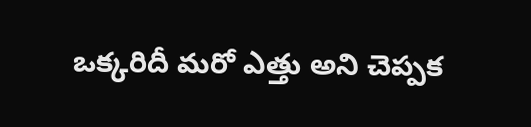ఒక్కరిదీ మరో ఎత్తు అని చెప్పక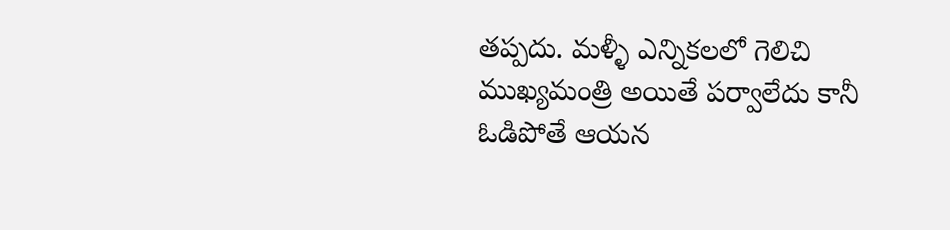తప్పదు. మళ్ళీ ఎన్నికలలో గెలిచి ముఖ్యమంత్రి అయితే పర్వాలేదు కానీ ఓడిపోతే ఆయన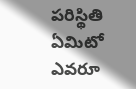పరిస్థితి ఏమిటో ఎవరూ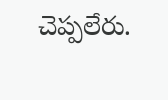చెప్పలేరు.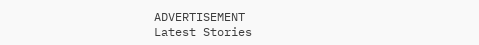ADVERTISEMENT
Latest Stories